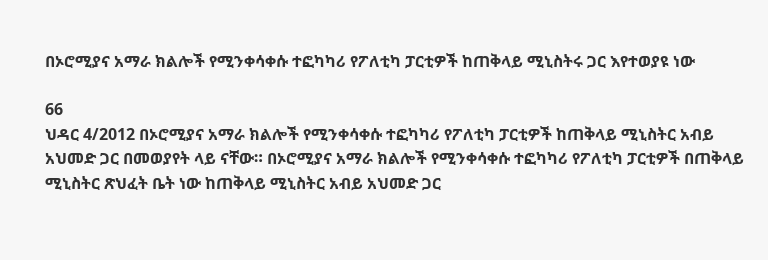በኦሮሚያና አማራ ክልሎች የሚንቀሳቀሱ ተፎካካሪ የፖለቲካ ፓርቲዎች ከጠቅላይ ሚኒስትሩ ጋር እየተወያዩ ነው

66
ህዳር 4/2012 በኦሮሚያና አማራ ክልሎች የሚንቀሳቀሱ ተፎካካሪ የፖለቲካ ፓርቲዎች ከጠቅላይ ሚኒስትር አብይ አህመድ ጋር በመወያየት ላይ ናቸው። በኦሮሚያና አማራ ክልሎች የሚንቀሳቀሱ ተፎካካሪ የፖለቲካ ፓርቲዎች በጠቅላይ ሚኒስትር ጽህፈት ቤት ነው ከጠቅላይ ሚኒስትር አብይ አህመድ ጋር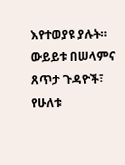እየተወያዩ ያሉት። ውይይቱ በሠላምና ጸጥታ ጉዳዮች፣ የሁለቱ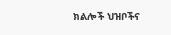ክልሎች ህዝቦችና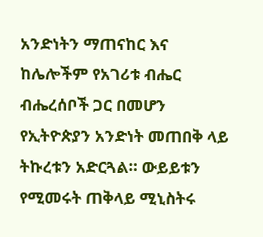አንድነትን ማጠናከር እና ከሌሎችም የአገሪቱ ብሔር ብሔረሰቦች ጋር በመሆን የኢትዮጵያን አንድነት መጠበቅ ላይ ትኩረቱን አድርጓል። ውይይቱን የሚመሩት ጠቅላይ ሚኒስትሩ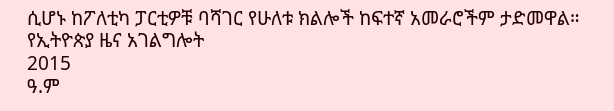ሲሆኑ ከፖለቲካ ፓርቲዎቹ ባሻገር የሁለቱ ክልሎች ከፍተኛ አመራሮችም ታድመዋል።
የኢትዮጵያ ዜና አገልግሎት
2015
ዓ.ም